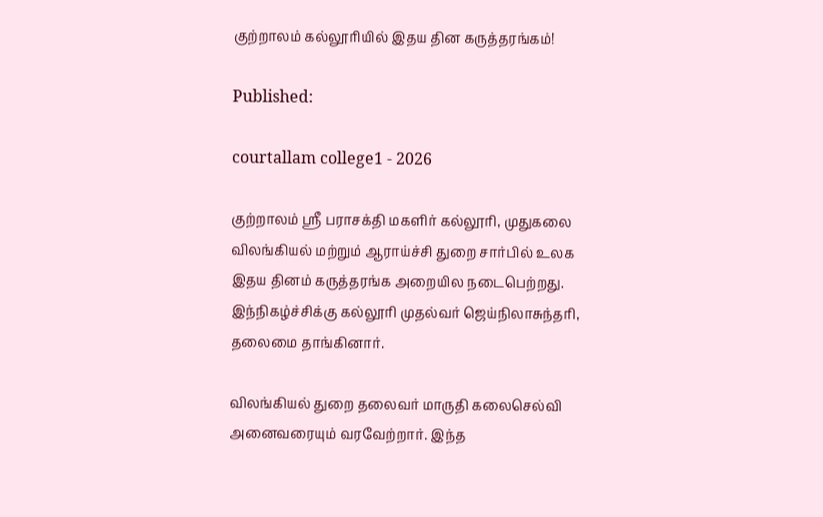குற்றாலம் கல்லூரியில் இதய தின கருத்தரங்கம்!

Published:

courtallam college1 - 2026

குற்றாலம் ஸ்ரீ பராசக்தி மகளிர் கல்லூரி, முதுகலை விலங்கியல் மற்றும் ஆராய்ச்சி துறை சார்பில் உலக இதய தினம் கருத்தரங்க அறையில நடைபெற்றது. இந்நிகழ்ச்சிக்கு கல்லூரி முதல்வர் ஜெய்நிலாசுந்தரி, தலைமை தாங்கினார்.

விலங்கியல் துறை தலைவர் மாருதி கலைசெல்வி அனைவரையும் வரவேற்றார். இந்த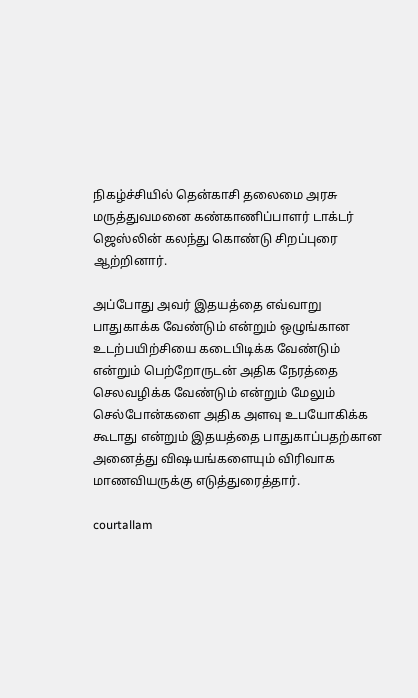நிகழ்ச்சியில் தென்காசி தலைமை அரசு மருத்துவமனை கண்காணிப்பாளர் டாக்டர் ஜெஸ்லின் கலந்து கொண்டு சிறப்புரை ஆற்றினார்.

அப்போது அவர் இதயத்தை எவ்வாறு பாதுகாக்க வேண்டும் என்றும் ஒழுங்கான உடற்பயிற்சியை கடைபிடிக்க வேண்டும் என்றும் பெற்றோருடன் அதிக நேரத்தை செலவழிக்க வேண்டும் என்றும் மேலும் செல்போன்களை அதிக அளவு உபயோகிக்க கூடாது என்றும் இதயத்தை பாதுகாப்பதற்கான அனைத்து விஷயங்களையும் விரிவாக மாணவியருக்கு எடுத்துரைத்தார்.

courtallam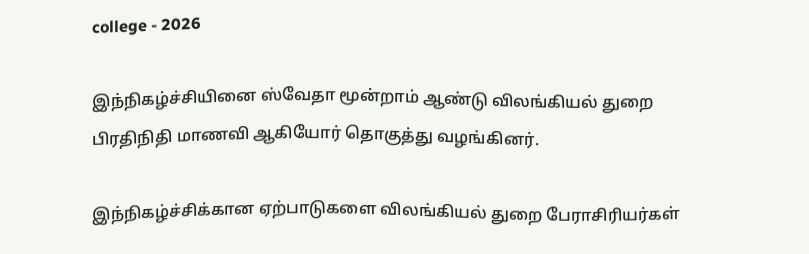college - 2026

இந்நிகழ்ச்சியினை ஸ்வேதா மூன்றாம் ஆண்டு விலங்கியல் துறை பிரதிநிதி மாணவி ஆகியோர் தொகுத்து வழங்கினர்.

இந்நிகழ்ச்சிக்கான ஏற்பாடுகளை விலங்கியல் துறை பேராசிரியர்கள்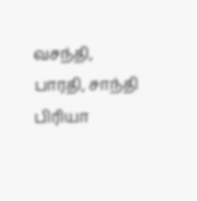வசந்தி, பாரதி, சாந்தி பிரியா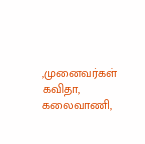,முனைவர்கள் கவிதா, கலைவாணி,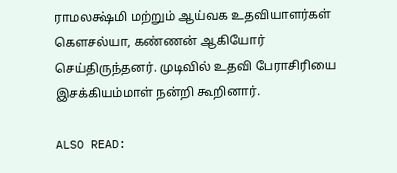ராமலக்ஷ்மி மற்றும் ஆய்வக உதவியாளர்கள் கௌசல்யா, கண்ணன் ஆகியோர் செய்திருந்தனர். முடிவில் உதவி பேராசிரியை இசக்கியம்மாள் நன்றி கூறினார்.

ALSO READ: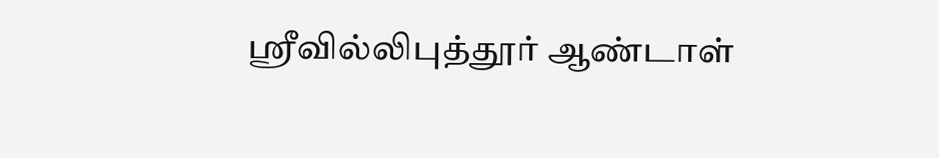ஸ்ரீவில்லிபுத்தூர் ஆண்டாள்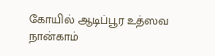கோயில் ஆடிப்பூர உத்ஸவ நான்காம்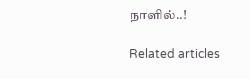நாளில்..!

Related articles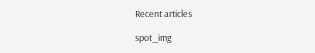Recent articles

spot_img